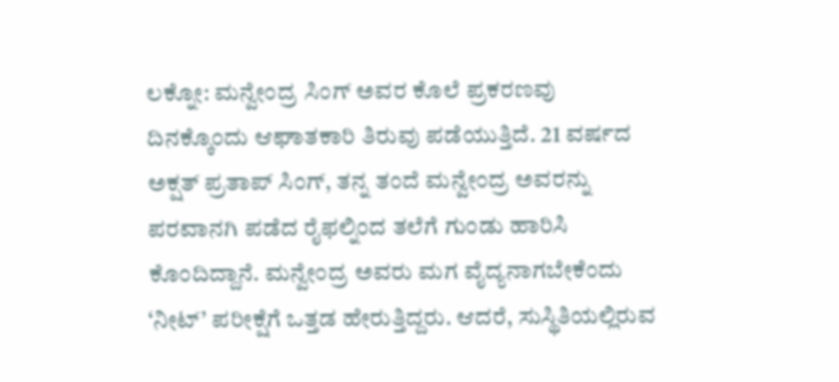ಲಕ್ನೋ: ಮನ್ವೇಂದ್ರ ಸಿಂಗ್ ಅವರ ಕೊಲೆ ಪ್ರಕರಣವು ದಿನಕ್ಕೊಂದು ಆಘಾತಕಾರಿ ತಿರುವು ಪಡೆಯುತ್ತಿದೆ. 21 ವರ್ಷದ ಅಕ್ಷತ್ ಪ್ರತಾಪ್ ಸಿಂಗ್, ತನ್ನ ತಂದೆ ಮನ್ವೇಂದ್ರ ಅವರನ್ನು ಪರವಾನಗಿ ಪಡೆದ ರೈಫಲ್ನಿಂದ ತಲೆಗೆ ಗುಂಡು ಹಾರಿಸಿ ಕೊಂದಿದ್ದಾನೆ. ಮನ್ವೇಂದ್ರ ಅವರು ಮಗ ವೈದ್ಯನಾಗಬೇಕೆಂದು ‘ನೀಟ್’ ಪರೀಕ್ಷೆಗೆ ಒತ್ತಡ ಹೇರುತ್ತಿದ್ದರು. ಆದರೆ, ಸುಸ್ಥಿತಿಯಲ್ಲಿರುವ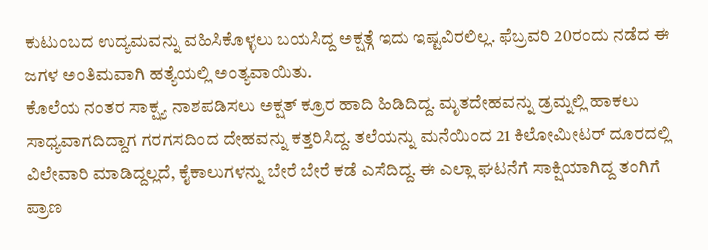ಕುಟುಂಬದ ಉದ್ಯಮವನ್ನು ವಹಿಸಿಕೊಳ್ಳಲು ಬಯಸಿದ್ದ ಅಕ್ಷತ್ಗೆ ಇದು ಇಷ್ಟವಿರಲಿಲ್ಲ. ಫೆಬ್ರವರಿ 20ರಂದು ನಡೆದ ಈ ಜಗಳ ಅಂತಿಮವಾಗಿ ಹತ್ಯೆಯಲ್ಲಿ ಅಂತ್ಯವಾಯಿತು.
ಕೊಲೆಯ ನಂತರ ಸಾಕ್ಷ್ಯ ನಾಶಪಡಿಸಲು ಅಕ್ಷತ್ ಕ್ರೂರ ಹಾದಿ ಹಿಡಿದಿದ್ದ. ಮೃತದೇಹವನ್ನು ಡ್ರಮ್ನಲ್ಲಿ ಹಾಕಲು ಸಾಧ್ಯವಾಗದಿದ್ದಾಗ ಗರಗಸದಿಂದ ದೇಹವನ್ನು ಕತ್ತರಿಸಿದ್ದ. ತಲೆಯನ್ನು ಮನೆಯಿಂದ 21 ಕಿಲೋಮೀಟರ್ ದೂರದಲ್ಲಿ ವಿಲೇವಾರಿ ಮಾಡಿದ್ದಲ್ಲದೆ, ಕೈಕಾಲುಗಳನ್ನು ಬೇರೆ ಬೇರೆ ಕಡೆ ಎಸೆದಿದ್ದ. ಈ ಎಲ್ಲಾ ಘಟನೆಗೆ ಸಾಕ್ಷಿಯಾಗಿದ್ದ ತಂಗಿಗೆ ಪ್ರಾಣ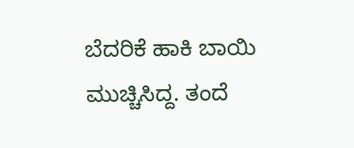ಬೆದರಿಕೆ ಹಾಕಿ ಬಾಯಿ ಮುಚ್ಚಿಸಿದ್ದ. ತಂದೆ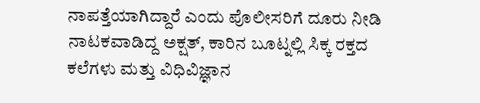ನಾಪತ್ತೆಯಾಗಿದ್ದಾರೆ ಎಂದು ಪೊಲೀಸರಿಗೆ ದೂರು ನೀಡಿ ನಾಟಕವಾಡಿದ್ದ ಅಕ್ಷತ್, ಕಾರಿನ ಬೂಟ್ನಲ್ಲಿ ಸಿಕ್ಕ ರಕ್ತದ ಕಲೆಗಳು ಮತ್ತು ವಿಧಿವಿಜ್ಞಾನ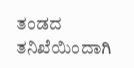ತಂಡದ ತನಿಖೆಯಿಂದಾಗಿ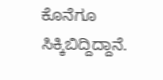ಕೊನೆಗೂ ಸಿಕ್ಕಿಬಿದ್ದಿದ್ದಾನೆ.